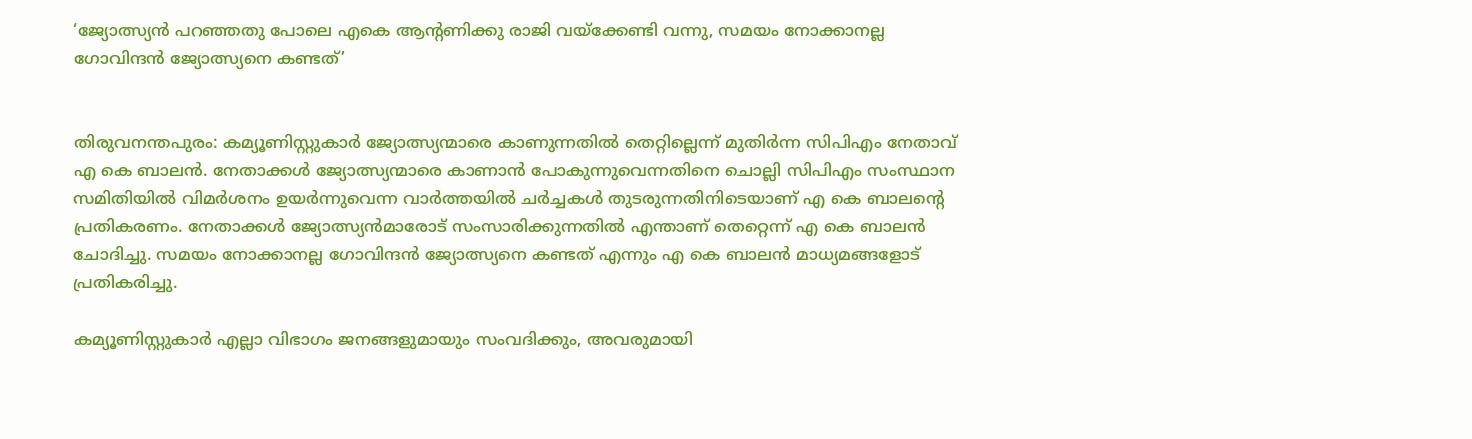‘ജ്യോത്സ്യന്‍ പറഞ്ഞതു പോലെ എകെ ആന്‍റണിക്കു രാജി വയ്ക്കേണ്ടി വന്നു, സമയം നോക്കാനല്ല ഗോവിന്ദന്‍ ജ്യോത്സ്യനെ കണ്ടത്’


തിരുവനന്തപുരം: കമ്യൂണിസ്റ്റുകാര്‍ ജ്യോത്സ്യന്മാരെ കാണുന്നതില്‍ തെറ്റില്ലെന്ന് മുതിര്‍ന്ന സിപിഎം നേതാവ് എ കെ ബാലന്‍. നേതാക്കള്‍ ജ്യോത്സ്യന്മാരെ കാണാന്‍ പോകുന്നുവെന്നതിനെ ചൊല്ലി സിപിഎം സംസ്ഥാന സമിതിയില്‍ വിമര്‍ശനം ഉയര്‍ന്നുവെന്ന വാര്‍ത്തയില്‍ ചര്‍ച്ചകള്‍ തുടരുന്നതിനിടെയാണ് എ കെ ബാലന്റെ പ്രതികരണം. നേതാക്കള്‍ ജ്യോത്സ്യന്‍മാരോട് സംസാരിക്കുന്നതില്‍ എന്താണ് തെറ്റെന്ന് എ കെ ബാലന്‍ ചോദിച്ചു. സമയം നോക്കാനല്ല ഗോവിന്ദന്‍ ജ്യോത്സ്യനെ കണ്ടത് എന്നും എ കെ ബാലന്‍ മാധ്യമങ്ങളോട് പ്രതികരിച്ചു.

കമ്യൂണിസ്റ്റുകാര്‍ എല്ലാ വിഭാഗം ജനങ്ങളുമായും സംവദിക്കും, അവരുമായി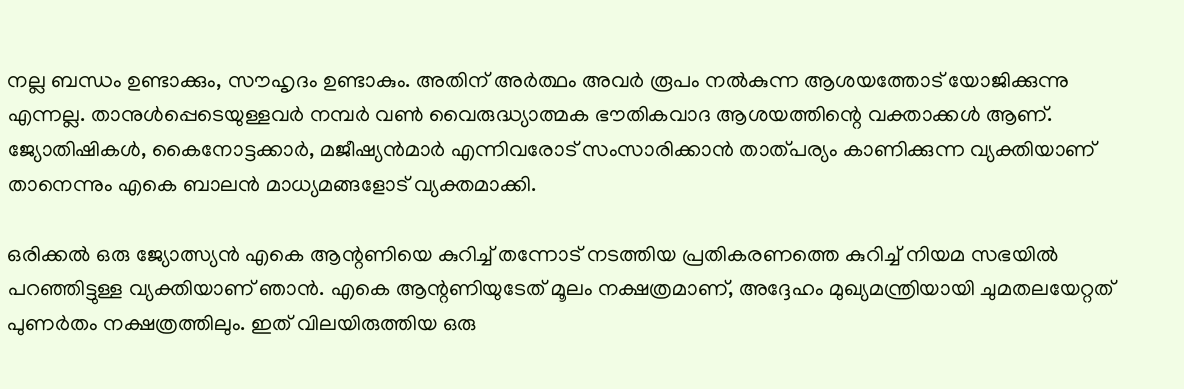നല്ല ബന്ധം ഉണ്ടാക്കും, സൗഹൃദം ഉണ്ടാകും. അതിന് അര്‍ത്ഥം അവര്‍ രൂപം നല്‍കുന്ന ആശയത്തോട് യോജിക്കുന്നു എന്നല്ല. താനുള്‍പ്പെടെയുള്ളവര്‍ നമ്പര്‍ വണ്‍ വൈരുദ്ധ്യാത്മക ഭൗതികവാദ ആശയത്തിന്റെ വക്താക്കള്‍ ആണ്. ജ്യോതിഷികള്‍, കൈനോട്ടക്കാര്‍, മജീഷ്യന്‍മാര്‍ എന്നിവരോട് സംസാരിക്കാന്‍ താത്പര്യം കാണിക്കുന്ന വ്യക്തിയാണ് താനെന്നും എകെ ബാലന്‍ മാധ്യമങ്ങളോട് വ്യക്തമാക്കി.

ഒരിക്കല്‍ ഒരു ജ്യോത്സ്യന്‍ എകെ ആന്റണിയെ കുറിച്ച് തന്നോട് നടത്തിയ പ്രതികരണത്തെ കുറിച്ച് നിയമ സഭയില്‍ പറഞ്ഞിട്ടുള്ള വ്യക്തിയാണ് ഞാന്‍. എകെ ആന്റണിയുടേത് മൂലം നക്ഷത്രമാണ്, അദ്ദേഹം മുഖ്യമന്ത്രിയായി ചുമതലയേറ്റത് പുണര്‍തം നക്ഷത്രത്തിലും. ഇത് വിലയിരുത്തിയ ഒരു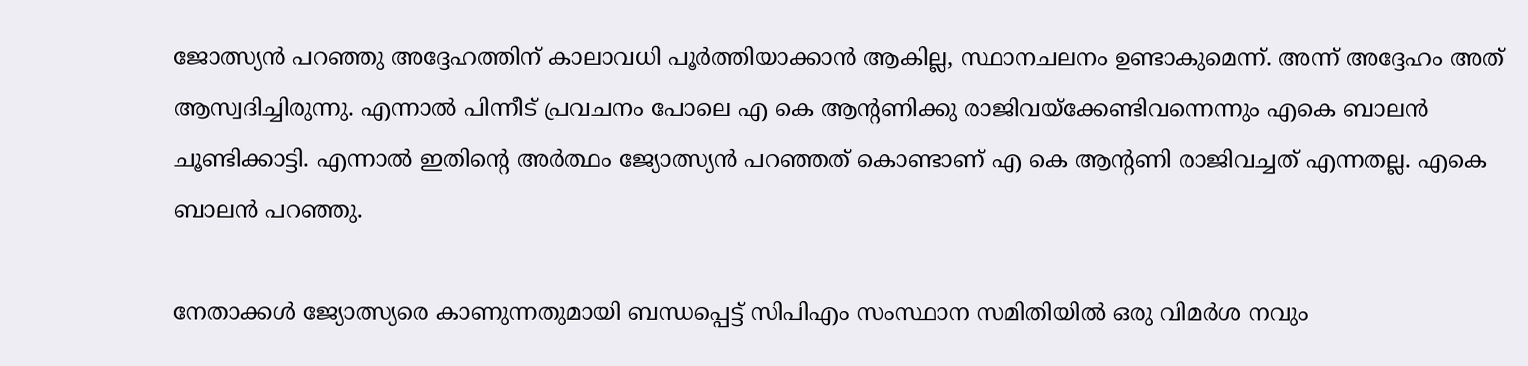ജോത്സ്യന്‍ പറഞ്ഞു അദ്ദേഹത്തിന് കാലാവധി പൂര്‍ത്തിയാക്കാന്‍ ആകില്ല, സ്ഥാനചലനം ഉണ്ടാകുമെന്ന്. അന്ന് അദ്ദേഹം അത് ആസ്വദിച്ചിരുന്നു. എന്നാല്‍ പിന്നീട് പ്രവചനം പോലെ എ കെ ആന്റണിക്കു രാജിവയ്‌ക്കേണ്ടിവന്നെന്നും എകെ ബാലന്‍ ചൂണ്ടിക്കാട്ടി. എന്നാല്‍ ഇതിന്റെ അര്‍ത്ഥം ജ്യോത്സ്യന്‍ പറഞ്ഞത് കൊണ്ടാണ് എ കെ ആന്റണി രാജിവച്ചത് എന്നതല്ല. എകെ ബാലന്‍ പറഞ്ഞു.

നേതാക്കള്‍ ജ്യോത്സ്യരെ കാണുന്നതുമായി ബന്ധപ്പെട്ട് സിപിഎം സംസ്ഥാന സമിതിയില്‍ ഒരു വിമര്‍ശ നവും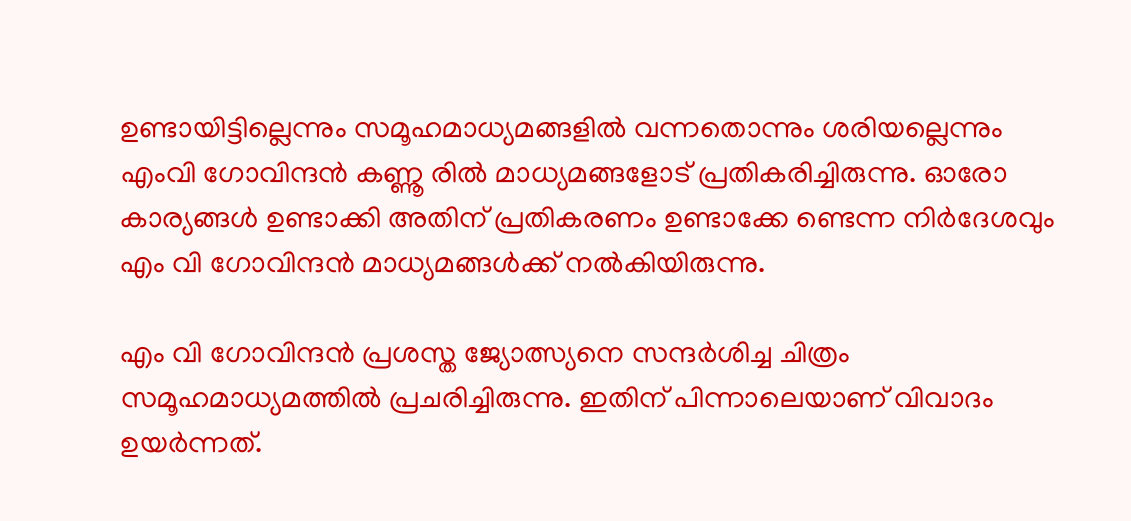ഉണ്ടായിട്ടില്ലെന്നും സമൂഹമാധ്യമങ്ങളില്‍ വന്നതൊന്നും ശരിയല്ലെന്നും എംവി ഗോവിന്ദന്‍ കണ്ണൂ രില്‍ മാധ്യമങ്ങളോട് പ്രതികരിച്ചിരുന്നു. ഓരോ കാര്യങ്ങള്‍ ഉണ്ടാക്കി അതിന് പ്രതികരണം ഉണ്ടാക്കേ ണ്ടെന്ന നിര്‍ദേശവും എം വി ഗോവിന്ദന്‍ മാധ്യമങ്ങൾക്ക് നല്‍കിയിരുന്നു.

എം വി ഗോവിന്ദന്‍ പ്രശസ്ത ജ്യോത്സ്യനെ സന്ദര്‍ശിച്ച ചിത്രം സമൂഹമാധ്യമത്തില്‍ പ്രചരിച്ചിരുന്നു. ഇതിന് പിന്നാലെയാണ് വിവാദം ഉയര്‍ന്നത്.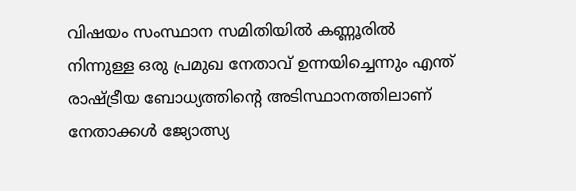വിഷയം സംസ്ഥാന സമിതിയില്‍ കണ്ണൂരില്‍ നിന്നുള്ള ഒരു പ്രമുഖ നേതാവ് ഉന്നയിച്ചെന്നും എന്ത് രാഷ്ട്രീയ ബോധ്യത്തിന്റെ അടിസ്ഥാനത്തിലാണ് നേതാക്കള്‍ ജ്യോത്സ്യ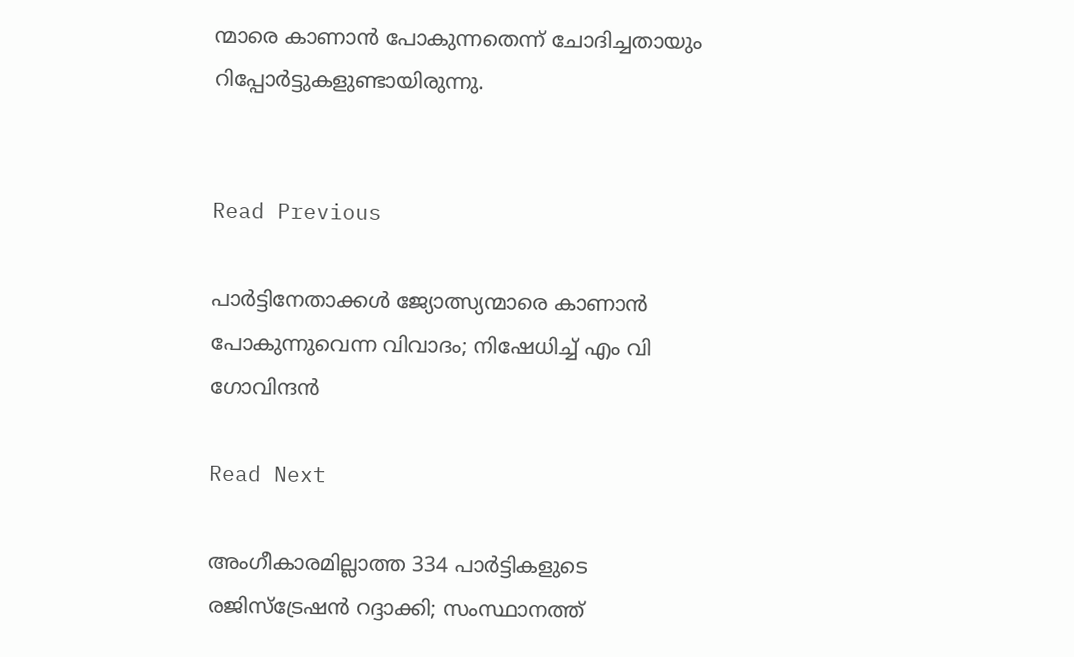ന്മാരെ കാണാന്‍ പോകുന്നതെന്ന് ചോദിച്ചതായും റിപ്പോര്‍ട്ടുകളുണ്ടായിരുന്നു.


Read Previous

പാര്‍ട്ടിനേതാക്കള്‍ ജ്യോത്സ്യന്മാരെ കാണാന്‍ പോകുന്നുവെന്ന വിവാദം; നിഷേധിച്ച് എം വി ഗോവിന്ദന്‍

Read Next

അംഗീകാരമില്ലാത്ത 334 പാര്‍ട്ടികളുടെ രജിസ്‌ട്രേഷന്‍ റദ്ദാക്കി; സംസ്ഥാനത്ത്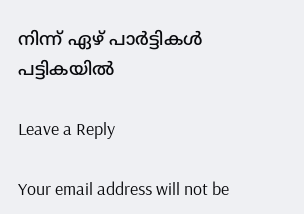നിന്ന് ഏഴ് പാര്‍ട്ടികള്‍ പട്ടികയില്‍

Leave a Reply

Your email address will not be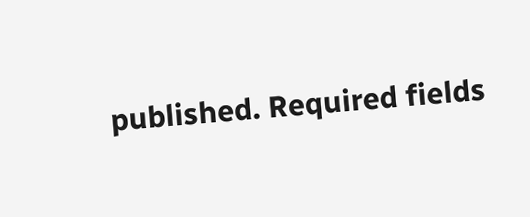published. Required fields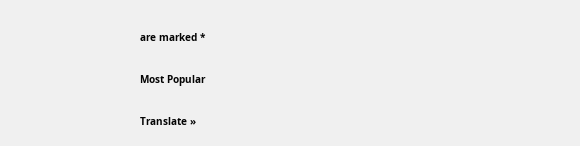are marked *

Most Popular

Translate »